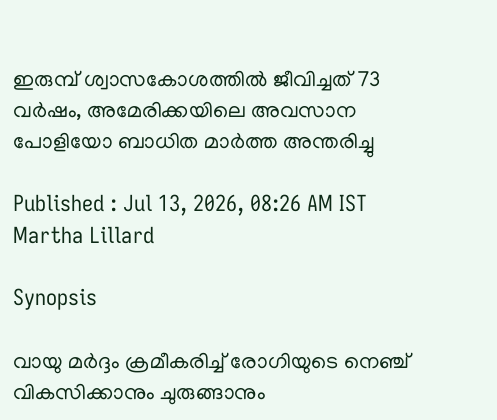ഇരുമ്പ് ശ്വാസകോശത്തിൽ ജീവിച്ചത് 73 വർഷം, അമേരിക്കയിലെ അവസാന പോളിയോ ബാധിത മാർത്ത അന്തരിച്ചു

Published : Jul 13, 2026, 08:26 AM IST
Martha Lillard

Synopsis

വായു മർദ്ദം ക്രമീകരിച്ച് രോഗിയുടെ നെഞ്ച് വികസിക്കാനും ചുരുങ്ങാനും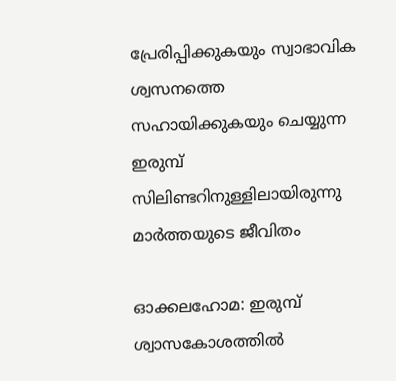പ്രേരിപ്പിക്കുകയും സ്വാഭാവിക ശ്വസനത്തെ സഹായിക്കുകയും ചെയ്യുന്ന ഇരുമ്പ് സിലിണ്ടറിനുള്ളിലായിരുന്നു മാർത്തയുടെ ജീവിതം

ഓക്കലഹോമ: ഇരുമ്പ് ശ്വാസകോശത്തിൽ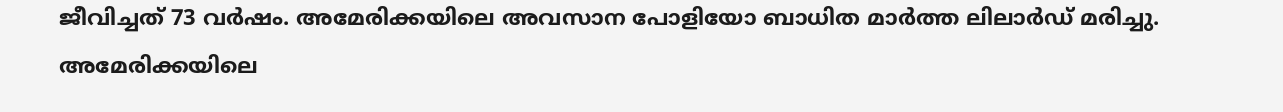ജീവിച്ചത് 73 വർഷം. അമേരിക്കയിലെ അവസാന പോളിയോ ബാധിത മാർത്ത ലിലാർഡ് മരിച്ചു. അമേരിക്കയിലെ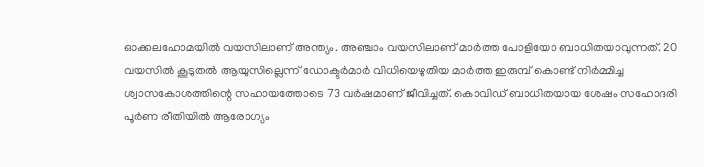ഓക്കലഹോമയിൽ വയസിലാണ് അന്ത്യം. അഞ്ചാം വയസിലാണ് മാർത്ത പോളിയോ ബാധിതയാവുന്നത്. 20 വയസിൽ കൂടുതൽ ആയുസില്ലെന്ന് ഡോക്ടർമാർ വിധിയെഴുതിയ മാർത്ത ഇരുമ്പ് കൊണ്ട് നിർമ്മിച്ച ശ്വാസകോശത്തിന്റെ സഹായത്തോടെ 73 വർഷമാണ് ജീവിച്ചത്. കൊവിഡ് ബാധിതയായ ശേഷം സഹോദരി പൂർണ രീതിയിൽ ആരോഗ്യം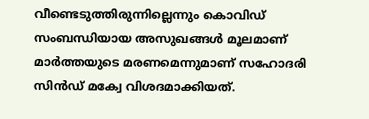വീണ്ടെടുത്തിരുന്നില്ലെന്നും കൊവിഡ് സംബന്ധിയായ അസുഖങ്ങൾ മൂലമാണ് മാർത്തയുടെ മരണമെന്നുമാണ് സഹോദരി സിൻഡ് മക്വേ വിശദമാക്കിയത്.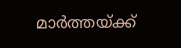മാർത്തയ്ക്ക്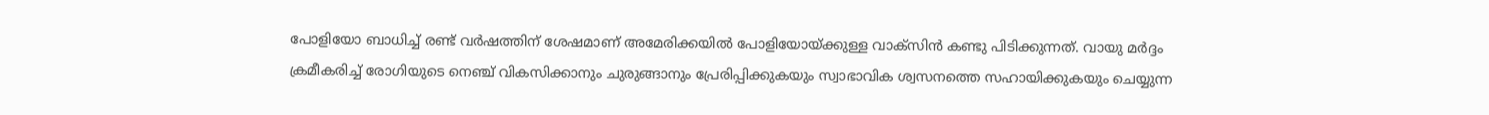പോളിയോ ബാധിച്ച് രണ്ട് വർഷത്തിന് ശേഷമാണ് അമേരിക്കയിൽ പോളിയോയ്ക്കുള്ള വാക്സിൻ കണ്ടു പിടിക്കുന്നത്. വായു മർദ്ദം ക്രമീകരിച്ച് രോഗിയുടെ നെഞ്ച് വികസിക്കാനും ചുരുങ്ങാനും പ്രേരിപ്പിക്കുകയും സ്വാഭാവിക ശ്വസനത്തെ സഹായിക്കുകയും ചെയ്യുന്ന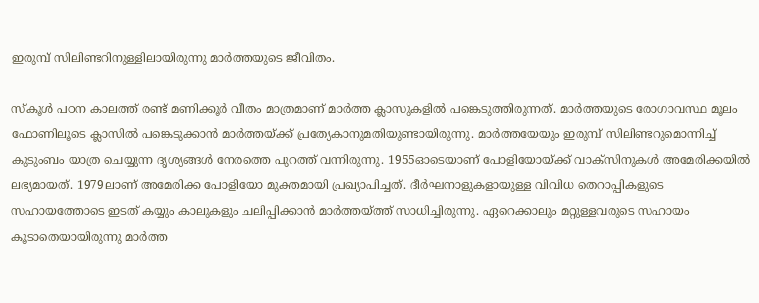ഇരുമ്പ് സിലിണ്ടറിനുള്ളിലായിരുന്നു മാർത്തയുടെ ജീവിതം.

സ്കൂൾ പഠന കാലത്ത് രണ്ട് മണിക്കൂർ വീതം മാത്രമാണ് മാർത്ത ക്ലാസുകളിൽ പങ്കെടുത്തിരുന്നത്. മാർത്തയുടെ രോഗാവസ്ഥ മൂലം ഫോണിലൂടെ ക്ലാസിൽ പങ്കെടുക്കാൻ മാർത്തയ്ക്ക് പ്രത്യേകാനുമതിയുണ്ടായിരുന്നു. മാർത്തയേയും ഇരുമ്പ് സിലിണ്ടറുമൊന്നിച്ച് കുടുംബം യാത്ര ചെയ്യുന്ന ദൃശ്യങ്ങൾ നേരത്തെ പുറത്ത് വന്നിരുന്നു. 1955ഓടെയാണ് പോളിയോയ്ക്ക് വാക്സിനുകൾ അമേരിക്കയിൽ ലഭ്യമായത്. 1979ലാണ് അമേരിക്ക പോളിയോ മുക്തമായി പ്രഖ്യാപിച്ചത്. ദീർഘനാളുകളായുള്ള വിവിധ തെറാപ്പികളുടെ സഹായത്തോടെ ഇടത് കയ്യും കാലുകളും ചലിപ്പിക്കാൻ മാർത്തയ്ത്ത് സാധിച്ചിരുന്നു. ഏറെക്കാലും മറ്റുള്ളവരുടെ സഹായം കൂടാതെയായിരുന്നു മാർത്ത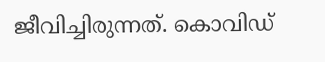ജീവിച്ചിരുന്നത്. കൊവിഡ്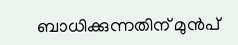ബാധിക്കുന്നതിന് മുൻപ്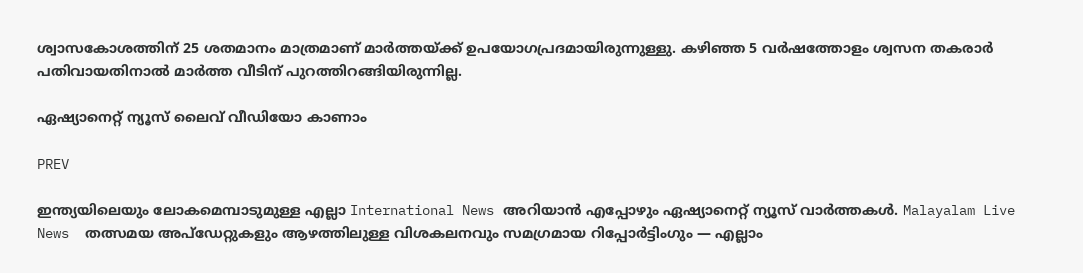ശ്വാസകോശത്തിന് 25 ശതമാനം മാത്രമാണ് മാർത്തയ്ക്ക് ഉപയോഗപ്രദമായിരുന്നുള്ളു. കഴിഞ്ഞ 5 വർഷത്തോളം ശ്വസന തകരാർ പതിവായതിനാൽ മാർത്ത വീടിന് പുറത്തിറങ്ങിയിരുന്നില്ല.

ഏഷ്യാനെറ്റ് ന്യൂസ് ലൈവ് വീഡിയോ കാണാം

PREV

ഇന്ത്യയിലെയും ലോകമെമ്പാടുമുള്ള എല്ലാ International News അറിയാൻ എപ്പോഴും ഏഷ്യാനെറ്റ് ന്യൂസ് വാർത്തകൾ. Malayalam Live News  തത്സമയ അപ്‌ഡേറ്റുകളും ആഴത്തിലുള്ള വിശകലനവും സമഗ്രമായ റിപ്പോർട്ടിംഗും — എല്ലാം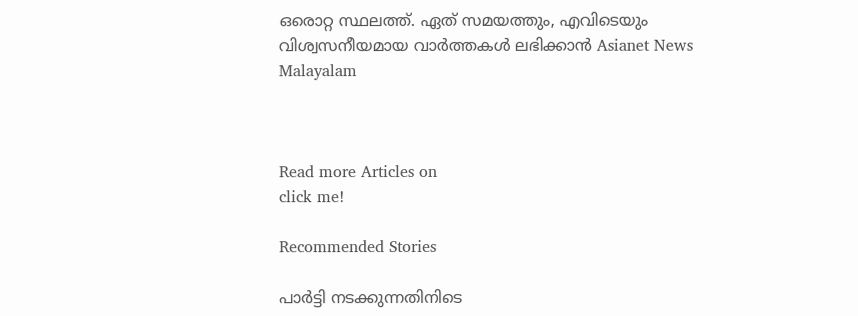ഒരൊറ്റ സ്ഥലത്ത്. ഏത് സമയത്തും, എവിടെയും വിശ്വസനീയമായ വാർത്തകൾ ലഭിക്കാൻ Asianet News Malayalam



Read more Articles on
click me!

Recommended Stories

പാർട്ടി നടക്കുന്നതിനിടെ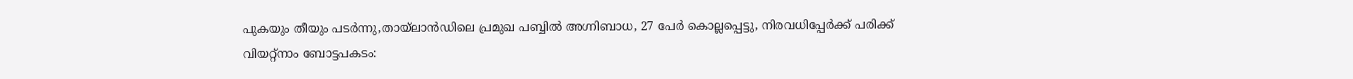പുകയും തീയും പടർന്നു,തായ്ലാൻഡിലെ പ്രമുഖ പബ്ബിൽ അഗ്നിബാധ, 27 പേർ കൊല്ലപ്പെട്ടു, നിരവധിപ്പേർക്ക് പരിക്ക്
വിയറ്റ്നാം ബോട്ടപകടം: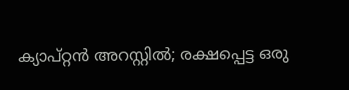ക്യാപ്റ്റൻ അറസ്റ്റിൽ; രക്ഷപ്പെട്ട ഒരു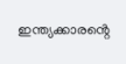ഇന്ത്യക്കാരൻ്റെ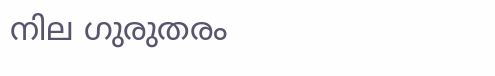നില ഗുരുതരം